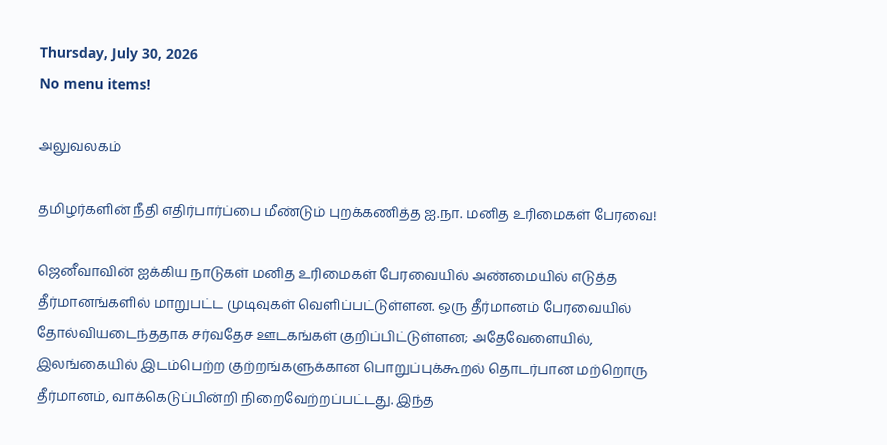Thursday, July 30, 2026
No menu items!

அலுவலகம்

தமிழர்களின் நீதி எதிர்பார்ப்பை மீண்டும் புறக்கணித்த ஐ.நா. மனித உரிமைகள் பேரவை!

ஜெனீவாவின் ஐக்கிய நாடுகள் மனித உரிமைகள் பேரவையில் அண்மையில் எடுத்த தீர்மானங்களில் மாறுபட்ட முடிவுகள் வெளிப்பட்டுள்ளன. ஒரு தீர்மானம் பேரவையில் தோல்வியடைந்ததாக சர்வதேச ஊடகங்கள் குறிப்பிட்டுள்ளன; அதேவேளையில், இலங்கையில் இடம்பெற்ற குற்றங்களுக்கான பொறுப்புக்கூறல் தொடர்பான மற்றொரு தீர்மானம், வாக்கெடுப்பின்றி நிறைவேற்றப்பட்டது. இந்த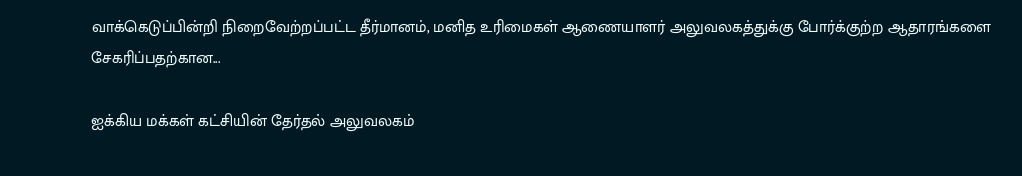வாக்கெடுப்பின்றி நிறைவேற்றப்பட்ட தீர்மானம், மனித உரிமைகள் ஆணையாளர் அலுவலகத்துக்கு போர்க்குற்ற ஆதாரங்களை சேகரிப்பதற்கான...

ஐக்கிய மக்கள் கட்சியின் தேர்தல் அலுவலகம்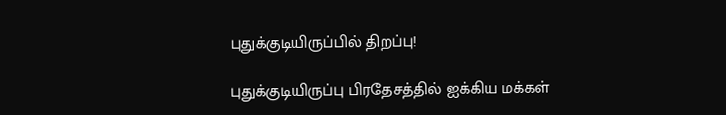புதுக்குடியிருப்பில் திறப்பு!

புதுக்குடியிருப்பு பிரதேசத்தில் ஐக்கிய மக்கள்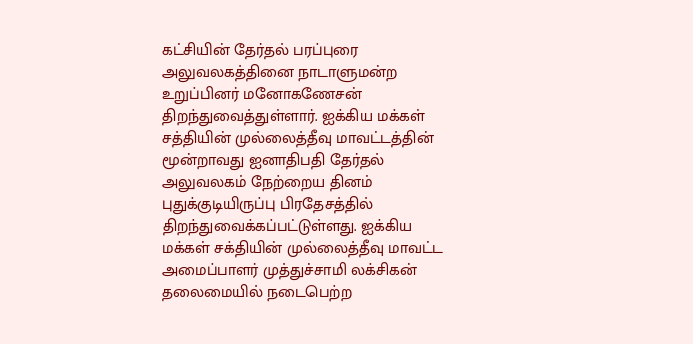கட்சியின் தேர்தல் பரப்புரை அலுவலகத்தினை நாடாளுமன்ற உறுப்பினர் மனோகணேசன் திறந்துவைத்துள்ளார். ஐக்கிய மக்கள் சத்தியின் முல்லைத்தீவு மாவட்டத்தின் மூன்றாவது ஐனாதிபதி தேர்தல் அலுவலகம் நேற்றைய தினம் புதுக்குடியிருப்பு பிரதேசத்தில் திறந்துவைக்கப்பட்டுள்ளது. ஐக்கிய மக்கள் சக்தியின் முல்லைத்தீவு மாவட்ட அமைப்பாளர் முத்துச்சாமி லக்சிகன் தலைமையில் நடைபெற்ற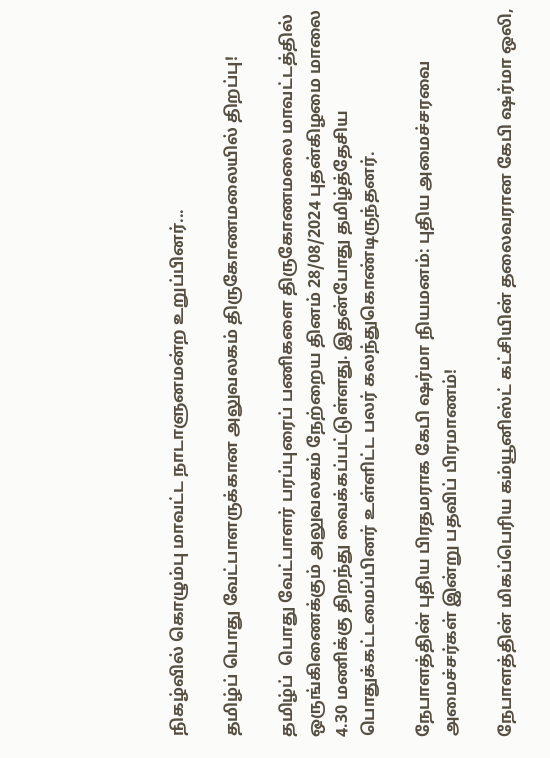நிகழ்வில் கொழும்பு மாவட்ட நாடாளுனமன்ற உறுப்பினர்...

தமிழ்ப் பொது வேட்பாளருக்கான அலுவலகம் திருகோணமலையில் திறப்பு!

தமிழ்ப்  பொது வேட்பாளர் பரப்புரைப் பணிகளை திருகோணமலை மாவட்டத்தில் ஒருங்கிணைக்கும் அலுவலகம் நேற்றைய தினம் 28/08/2024 புதன்கிழமை மாலை 4.30 மணிக்கு திறந்து வைக்கப்பட்டுள்ளது. இதன்போது தமிழ்த்தேசிய பொதுக்கட்டமைப்பினர் உள்ளிட்ட பலர் கலந்துகொண்டிருந்தனர்.

நேபாளத்தின் புதிய பிரதமராக கேபி ஷர்மா நியமனம்: புதிய அமைச்சரவை அமைச்சர்கள் இன்று பதவிப் பிரமாணம்!

நேபாளத்தின் மிகப்பெரிய கம்யூனிஸ்ட் கட்சியின் தலைவரான கேபி ஷர்மா ஒலி,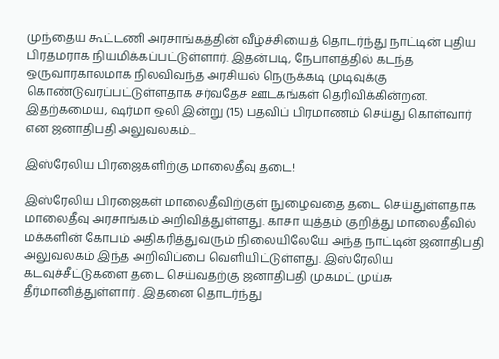முந்தைய கூட்டணி அரசாங்கத்தின் வீழ்ச்சியைத் தொடர்ந்து நாட்டின் புதிய பிரதமராக நியமிக்கப்பட்டுள்ளார். இதன்படி, நேபாளத்தில் கடந்த ஒருவாரகாலமாக நிலவிவந்த அரசியல் நெருக்கடி முடிவுக்கு கொண்டுவரப்பட்டுள்ளதாக சர்வதேச ஊடகங்கள் தெரிவிக்கின்றன. இதற்கமைய, ஷர்மா ஒலி இன்று (15) பதவிப் பிரமாணம் செய்து கொள்வார் என ஜனாதிபதி அலுவலகம்...

இஸ்ரேலிய பிரஜைகளிற்கு மாலைதீவு தடை!

இஸ்ரேலிய பிரஜைகள் மாலைதீவிற்குள் நுழைவதை தடை செய்துள்ளதாக மாலைதீவு அரசாங்கம் அறிவித்துள்ளது. காசா யுத்தம் குறித்து மாலைதீவில் மக்களின் கோபம் அதிகரித்துவரும் நிலையிலேயே அந்த நாட்டின் ஜனாதிபதி அலுவலகம் இந்த அறிவிப்பை வெளியிட்டுள்ளது. இஸ்ரேலிய கடவுச்சீட்டுகளை தடை செய்வதற்கு ஜனாதிபதி முகமட் முய்சு தீர்மானித்துள்ளார் . இதனை தொடர்ந்து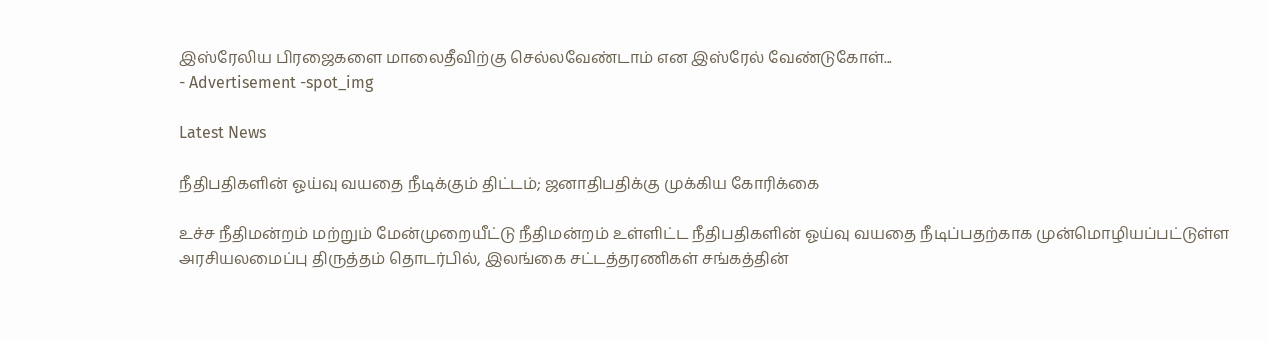இஸ்ரேலிய பிரஜைகளை மாலைதீவிற்கு செல்லவேண்டாம் என இஸ்ரேல் வேண்டுகோள்...
- Advertisement -spot_img

Latest News

நீதிபதிகளின் ஓய்வு வயதை நீடிக்கும் திட்டம்; ஜனாதிபதிக்கு முக்கிய கோரிக்கை

உச்ச நீதிமன்றம் மற்றும் மேன்முறையீட்டு நீதிமன்றம் உள்ளிட்ட நீதிபதிகளின் ஓய்வு வயதை நீடிப்பதற்காக முன்மொழியப்பட்டுள்ள அரசியலமைப்பு திருத்தம் தொடர்பில், இலங்கை சட்டத்தரணிகள் சங்கத்தின்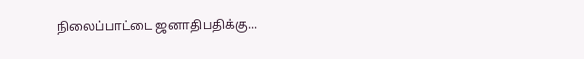நிலைப்பாட்டை ஜனாதிபதிக்கு...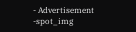- Advertisement -spot_img